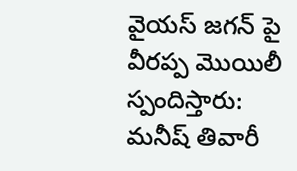వైయస్ జగన్ పై వీరప్ప మొయిలీ స్పందిస్తారు: మనీష్ తివారీ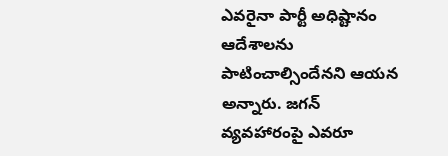ఎవరైనా పార్టీ అధిష్టానం ఆదేశాలను పాటించాల్సిందేనని ఆయన అన్నారు. జగన్ వ్యవహారంపై ఎవరూ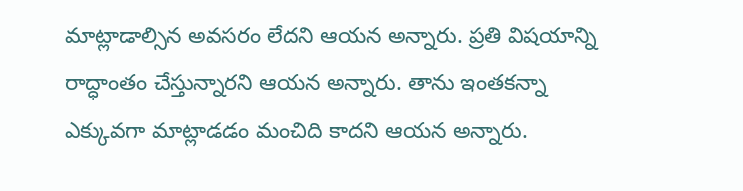మాట్లాడాల్సిన అవసరం లేదని ఆయన అన్నారు. ప్రతి విషయాన్ని రాద్ధాంతం చేస్తున్నారని ఆయన అన్నారు. తాను ఇంతకన్నా ఎక్కువగా మాట్లాడడం మంచిది కాదని ఆయన అన్నారు.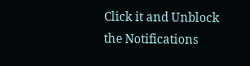Click it and Unblock the Notifications